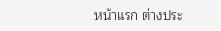หน้าแรก ต่างประ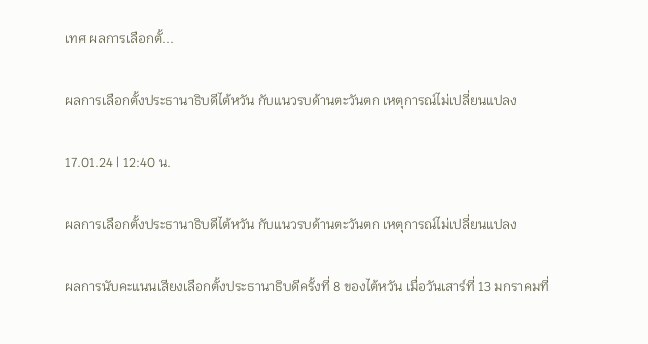เทศ ผลการเลือกตั้...

ผลการเลือกตั้งประธานาธิบดีไต้หวัน กับแนวรบด้านตะวันตก เหตุการณ์ไม่เปลี่ยนแปลง

17.01.24 | 12:40 น.

ผลการเลือกตั้งประธานาธิบดีไต้หวัน กับแนวรบด้านตะวันตก เหตุการณ์ไม่เปลี่ยนแปลง

ผลการนับคะแนนเสียงเลือกตั้งประธานาธิบดีครั้งที่ 8 ของไต้หวัน เมื่อวันเสาร์ที่ 13 มกราคมที่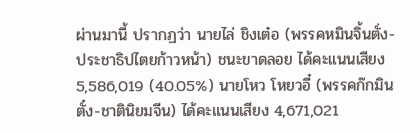ผ่านมานี้ ปรากฏว่า นายไล่ ชิงเต๋อ (พรรคหมินจิ้นตั่ง-ประชาธิปไตยก้าวหน้า) ชนะขาดลอย ได้คะแนนเสียง 5,586,019 (40.05%) นายโหว โหยวอี๋ (พรรคก๊กมินตั๋ง-ชาตินิยมจีน) ได้คะแนนเสียง 4,671,021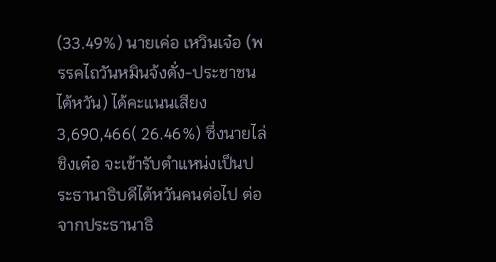(33.49%) นายเค่อ เหวินเจ๋อ (พรรคไถวันหมินจ้งตั่ง-ประชาชนไต้หวัน) ได้คะแนนเสียง 3,690,466( 26.46%) ซึ่งนายไล่ ชิงเต๋อ จะเข้ารับตำแหน่งเป็นประธานาธิบดีไต้หวันคนต่อไป ต่อจากประธานาธิ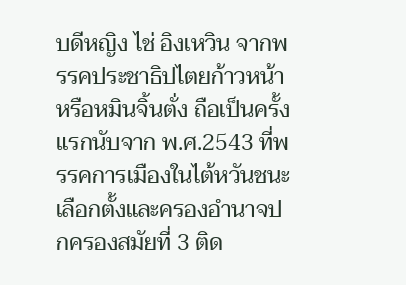บดีหญิง ไช่ อิงเหวิน จากพรรคประชาธิปไตยก้าวหน้า หรือหมินจิ้นตั่ง ถือเป็นครั้งแรกนับจาก พ.ศ.2543 ที่พรรคการเมืองในไต้หวันชนะเลือกตั้งและครองอำนาจปกครองสมัยที่ 3 ติด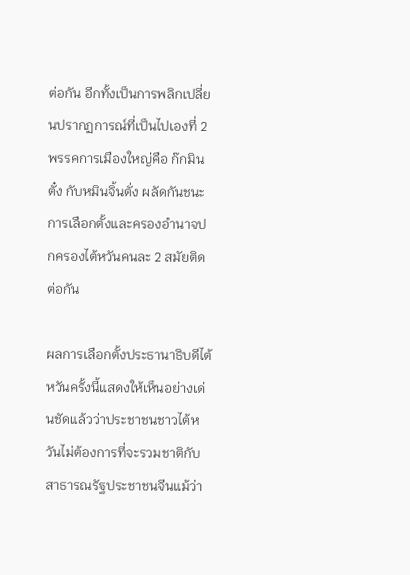ต่อกัน อีกทั้งเป็นการพลิกเปลี่ยนปรากฏการณ์ที่เป็นไปเองที่ 2 พรรคการเมืองใหญ่คือ ก๊กมินตั๋ง กับหมินจิ้นตั่ง ผลัดกันชนะการเลือกตั้งและครองอำนาจปกครองไต้หวันคนละ 2 สมัยติดต่อกัน

ผลการเลือกตั้งประธานาธิบดีไต้หวันครั้งนี้แสดงให้เห็นอย่างเด่นชัดแล้วว่าประชาชนชาวไต้หวันไม่ต้องการที่จะรวมชาติกับสาธารณรัฐประชาชนจีนแม้ว่า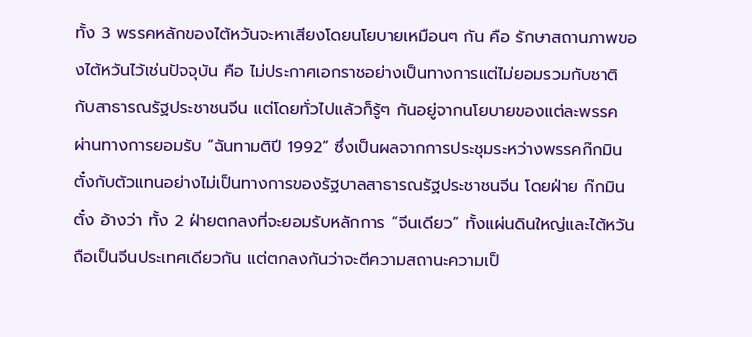ทั้ง 3 พรรคหลักของไต้หวันจะหาเสียงโดยนโยบายเหมือนๆ กัน คือ รักษาสถานภาพของไต้หวันไว้เช่นปัจจุบัน คือ ไม่ประกาศเอกราชอย่างเป็นทางการแต่ไม่ยอมรวมกับชาติกับสาธารณรัฐประชาชนจีน แต่โดยทั่วไปแล้วก็รู้ๆ กันอยู่จากนโยบายของแต่ละพรรค ผ่านทางการยอมรับ “ฉันทามติปี 1992” ซึ่งเป็นผลจากการประชุมระหว่างพรรคก๊กมินตั๋งกับตัวแทนอย่างไม่เป็นทางการของรัฐบาลสาธารณรัฐประชาชนจีน โดยฝ่าย ก๊กมินตั๋ง อ้างว่า ทั้ง 2 ฝ่ายตกลงที่จะยอมรับหลักการ “จีนเดียว” ทั้งแผ่นดินใหญ่และไต้หวันถือเป็นจีนประเทศเดียวกัน แต่ตกลงกันว่าจะตีความสถานะความเป็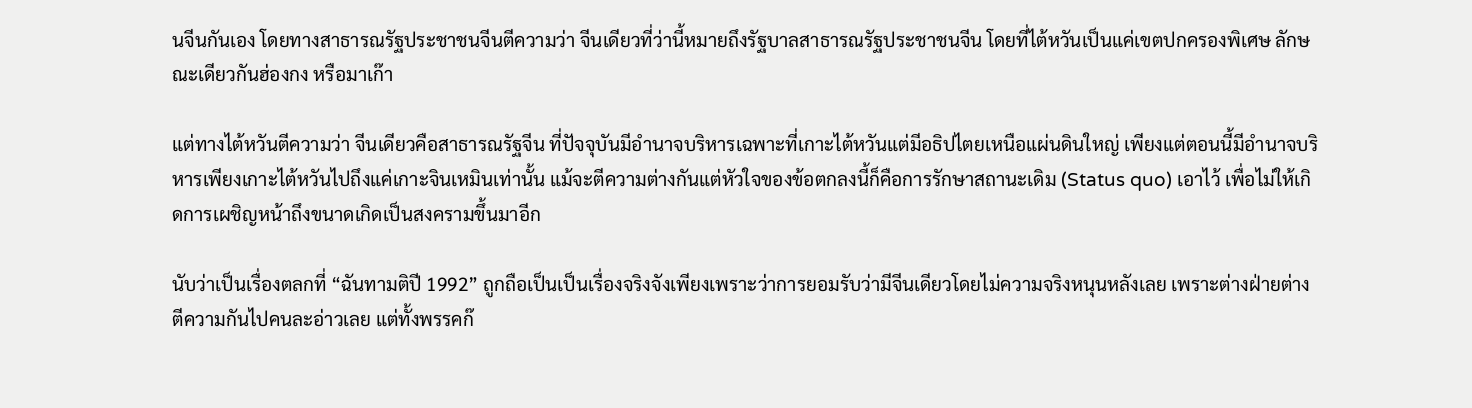นจีนกันเอง โดยทางสาธารณรัฐประชาชนจีนตีความว่า จีนเดียวที่ว่านี้หมายถึงรัฐบาลสาธารณรัฐประชาชนจีน โดยที่ไต้หวันเป็นแค่เขตปกครองพิเศษ ลักษณะเดียวกันฮ่องกง หรือมาเก๊า

แต่ทางไต้หวันตีความว่า จีนเดียวคือสาธารณรัฐจีน ที่ปัจจุบันมีอำนาจบริหารเฉพาะที่เกาะไต้หวันแต่มีอธิปไตยเหนือแผ่นดินใหญ่ เพียงแต่ตอนนี้มีอำนาจบริหารเพียงเกาะไต้หวันไปถึงแค่เกาะจินเหมินเท่านั้น แม้จะตีความต่างกันแต่หัวใจของข้อตกลงนี้ก็คือการรักษาสถานะเดิม (Status quo) เอาไว้ เพื่อไม่ให้เกิดการเผชิญหน้าถึงขนาดเกิดเป็นสงครามขึ้นมาอีก

นับว่าเป็นเรื่องตลกที่ “ฉันทามติปี 1992” ถูกถือเป็นเป็นเรื่องจริงจังเพียงเพราะว่าการยอมรับว่ามีจีนเดียวโดยไม่ความจริงหนุนหลังเลย เพราะต่างฝ่ายต่างตีความกันไปคนละอ่าวเลย แต่ทั้งพรรคก๊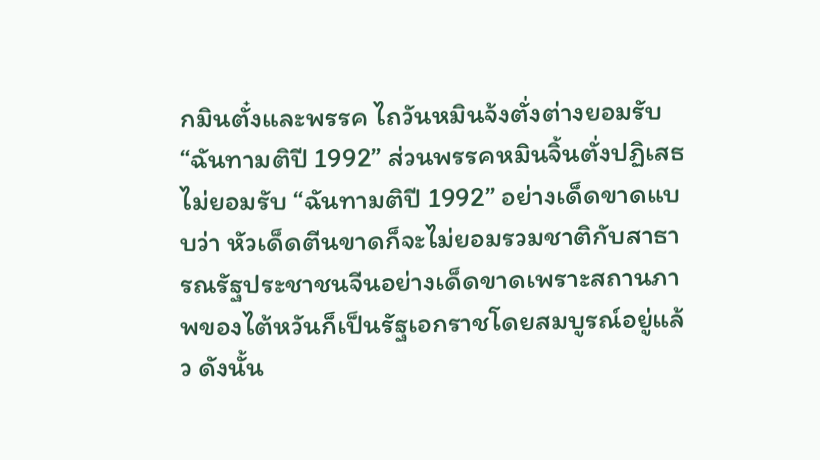กมินตั๋งและพรรค ไถวันหมินจ้งตั่งต่างยอมรับ “ฉันทามติปี 1992” ส่วนพรรคหมินจิ้นตั่งปฏิเสธไม่ยอมรับ “ฉันทามติปี 1992” อย่างเด็ดขาดแบบว่า หัวเด็ดตีนขาดก็จะไม่ยอมรวมชาติกับสาธารณรัฐประชาชนจีนอย่างเด็ดขาดเพราะสถานภาพของไต้หวันก็เป็นรัฐเอกราชโดยสมบูรณ์อยู่แล้ว ดังนั้น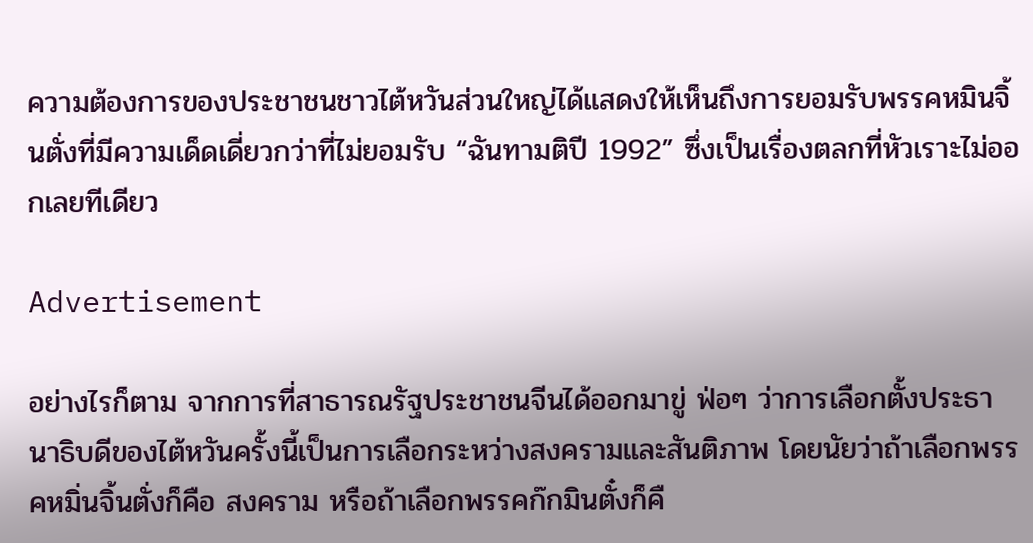ความต้องการของประชาชนชาวไต้หวันส่วนใหญ่ได้แสดงให้เห็นถึงการยอมรับพรรคหมินจิ้นตั่งที่มีความเด็ดเดี่ยวกว่าที่ไม่ยอมรับ “ฉันทามติปี 1992” ซึ่งเป็นเรื่องตลกที่หัวเราะไม่ออกเลยทีเดียว

Advertisement

อย่างไรก็ตาม จากการที่สาธารณรัฐประชาชนจีนได้ออกมาขู่ ฟ่อๆ ว่าการเลือกตั้งประธานาธิบดีของไต้หวันครั้งนี้เป็นการเลือกระหว่างสงครามและสันติภาพ โดยนัยว่าถ้าเลือกพรรคหมิ่นจิ้นตั่งก็คือ สงคราม หรือถ้าเลือกพรรคก๊กมินตั๋งก็คื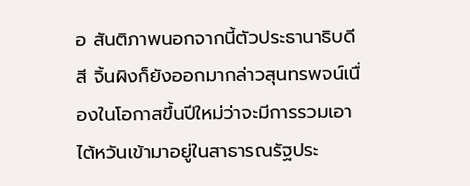อ สันติภาพนอกจากนี้ตัวประธานาธิบดีสี จิ้นผิงก็ยังออกมากล่าวสุนทรพจน์เนื่องในโอกาสขึ้นปีใหม่ว่าจะมีการรวมเอาไต้หวันเข้ามาอยู่ในสาธารณรัฐประ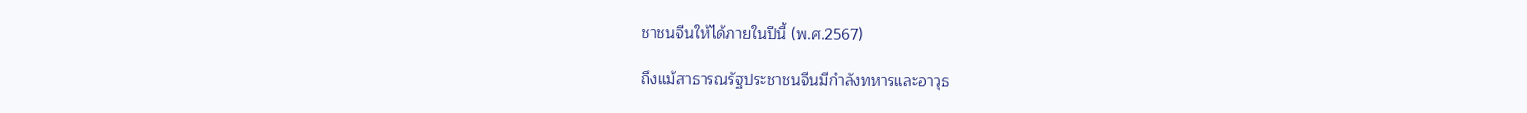ชาชนจีนให้ได้ภายในปีนี้ (พ.ศ.2567)

ถึงแม้สาธารณรัฐประชาชนจีนมีกำลังทหารและอาวุธ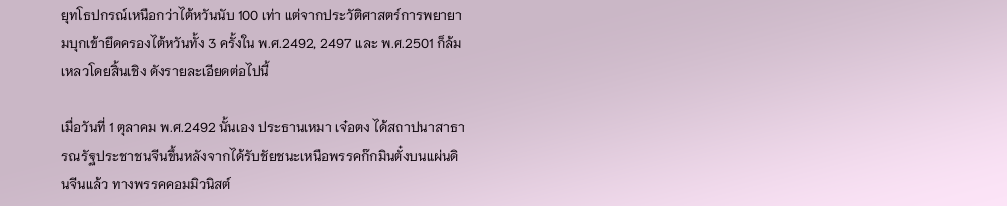ยุทโธปกรณ์เหนือกว่าไต้หวันนับ 100 เท่า แต่จากประวัติศาสตร์การพยายามบุกเข้ายึดครองไต้หวันทั้ง 3 ครั้งใน พ.ศ.2492, 2497 และ พ.ศ.2501 ก็ล้มเหลวโดยสิ้นเชิง ดังรายละเอียดต่อไปนี้

เมื่อวันที่ 1 ตุลาคม พ.ศ.2492 นั้นเอง ประธานเหมา เจ๋อตง ได้สถาปนาสาธารณรัฐประชาชนจีนขึ้นหลังจากได้รับชัยชนะเหนือพรรคก๊กมินตั๋งบนแผ่นดินจีนแล้ว ทางพรรคคอมมิวนิสต์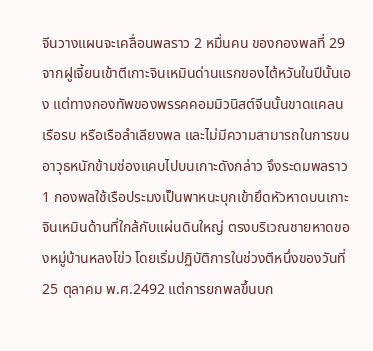จีนวางแผนจะเคลื่อนพลราว 2 หมื่นคน ของกองพลที่ 29 จากฝูเจี้ยนเข้าตีเกาะจินเหมินด่านแรกของไต้หวันในปีนั้นเอง แต่ทางกองทัพของพรรคคอมมิวนิสต์จีนนั้นขาดแคลนเรือรบ หรือเรือลำเลียงพล และไม่มีความสามารถในการขนอาวุธหนักข้ามช่องแคบไปบนเกาะดังกล่าว จึงระดมพลราว 1 กองพลใช้เรือประมงเป็นพาหนะบุกเข้ายึดหัวหาดบนเกาะจินเหมินด้านที่ใกล้กับแผ่นดินใหญ่ ตรงบริเวณชายหาดของหมู่บ้านหลงโข่ว โดยเริ่มปฏิบัติการในช่วงตีหนึ่งของวันที่ 25 ตุลาคม พ.ศ.2492 แต่การยกพลขึ้นบก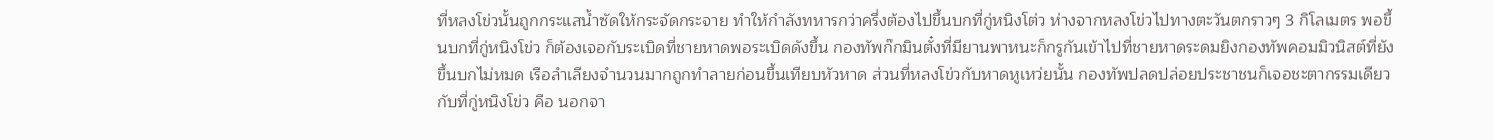ที่หลงโข่วนั้นถูกกระแสน้ำซัดให้กระจัดกระจาย ทำให้กำลังทหารกว่าครึ่งต้องไปขึ้นบกที่กู่หนิงโต่ว ห่างจากหลงโข่วไปทางตะวันตกราวๆ 3 กิโลเมตร พอขึ้นบกที่กู่หนิงโข่ว ก็ต้องเจอกับระเบิดที่ชายหาดพอระเบิดดังขึ้น กองทัพก๊กมินตั๋งที่มียานพาหนะก็กรูกันเข้าไปที่ชายหาดระดมยิงกองทัพคอมมิวนิสต์ที่ยังขึ้นบกไม่หมด เรือลำเลียงจำนวนมากถูกทำลายก่อนขึ้นเทียบหัวหาด ส่วนที่หลงโข่วกับหาดหูเหว่ยนั้น กองทัพปลดปล่อยประชาชนก็เจอชะตากรรมเดียวกับที่กู่หนิงโข่ว คือ นอกจา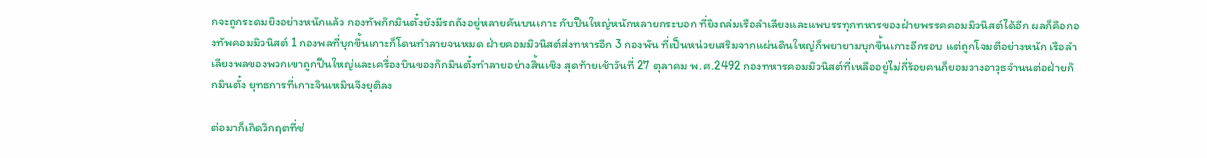กจะถูกระดมยิงอย่างหนักแล้ว กองทัพก๊กมินตั๋งยังมีรถถังอยู่หลายคันบนเกาะ กับปืนใหญ่หนักหลายกระบอก ที่ยิงถล่มเรือลำเลียงและแพบรรทุกทหารของฝ่ายพรรคคอมมิวนิสต์ได้อีก ผลก็คือกองทัพคอมมิวนิสต์ 1 กองพลที่บุกขึ้นเกาะก็โดนทำลายจนหมด ฝ่ายคอมมิวนิสต์ส่งทหารอีก 3 กองพัน ที่เป็นหน่วยเสริมจากแผ่นดินใหญ่ก็พยายามบุกขึ้นเกาะอีกรอบ แต่ถูกโจมตีอย่างหนัก เรือลำเลียงพลของพวกเขาถูกปืนใหญ่และเครื่องบินของก๊กมินตั๋งทำลายอย่างสิ้นเชิง สุดท้ายเช้าวันที่ 27 ตุลาคม พ.ศ.2492 กองทหารคอมมิวนิสต์ที่เหลืออยู่ไม่กี่ร้อยคนก็ยอมวางอาวุธจำนนต่อฝ่ายก๊กมินตั๋ง ยุทธการที่เกาะจินเหมินจึงยุติลง

ต่อมาก็เกิดวิกฤตที่ช่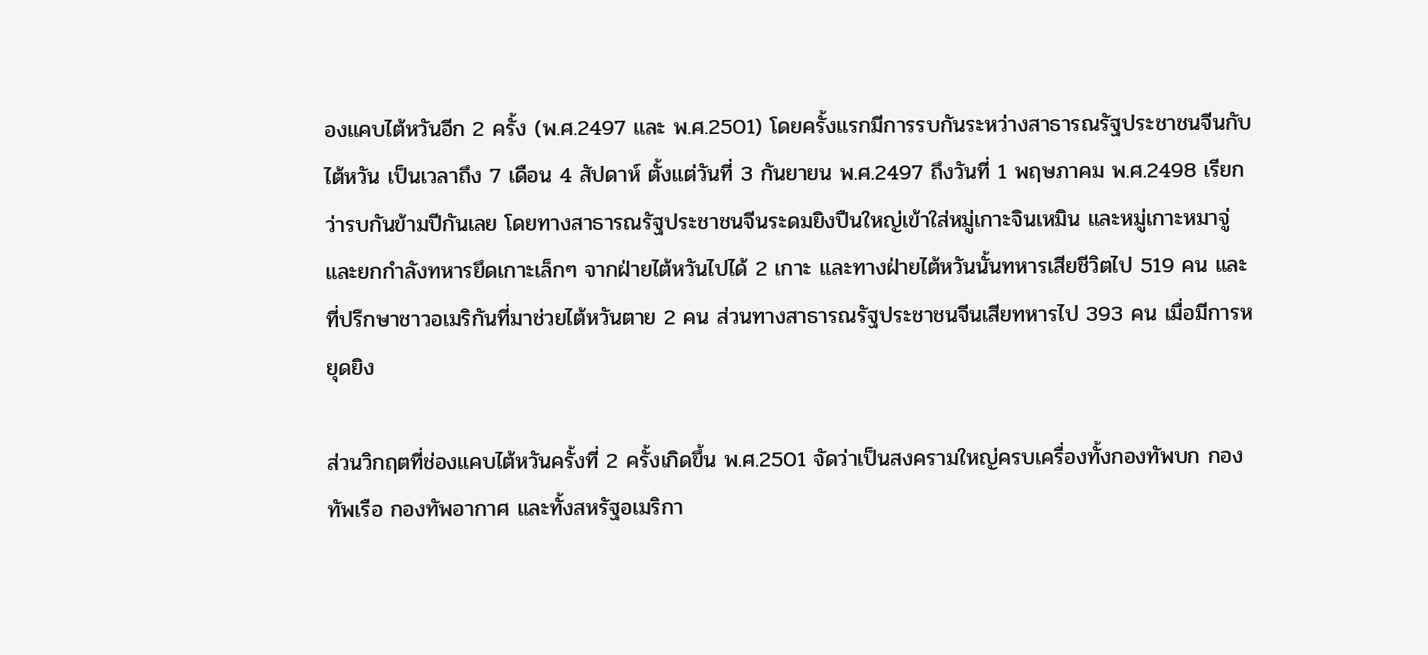องแคบไต้หวันอีก 2 ครั้ง (พ.ศ.2497 และ พ.ศ.2501) โดยครั้งแรกมีการรบกันระหว่างสาธารณรัฐประชาชนจีนกับไต้หวัน เป็นเวลาถึง 7 เดือน 4 สัปดาห์ ตั้งแต่วันที่ 3 กันยายน พ.ศ.2497 ถึงวันที่ 1 พฤษภาคม พ.ศ.2498 เรียกว่ารบกันข้ามปีกันเลย โดยทางสาธารณรัฐประชาชนจีนระดมยิงปืนใหญ่เข้าใส่หมู่เกาะจินเหมิน และหมู่เกาะหมาจู่ และยกกำลังทหารยึดเกาะเล็กๆ จากฝ่ายไต้หวันไปได้ 2 เกาะ และทางฝ่ายไต้หวันนั้นทหารเสียชีวิตไป 519 คน และที่ปรึกษาชาวอเมริกันที่มาช่วยไต้หวันตาย 2 คน ส่วนทางสาธารณรัฐประชาชนจีนเสียทหารไป 393 คน เมื่อมีการหยุดยิง

ส่วนวิกฤตที่ช่องแคบไต้หวันครั้งที่ 2 ครั้งเกิดขึ้น พ.ศ.2501 จัดว่าเป็นสงครามใหญ่ครบเครื่องทั้งกองทัพบก กองทัพเรือ กองทัพอากาศ และทั้งสหรัฐอเมริกา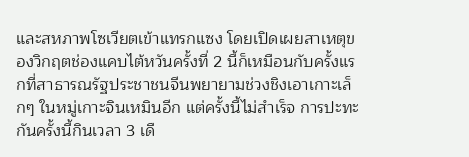และสหภาพโซเวียตเข้าแทรกแซง โดยเปิดเผยสาเหตุของวิกฤตช่องแคบไต้หวันครั้งที่ 2 นี้ก็เหมือนกับครั้งแรกที่สาธารณรัฐประชาชนจีนพยายามช่วงชิงเอาเกาะเล็กๆ ในหมู่เกาะจินเหมินอีก แต่ครั้งนี้ไม่สำเร็จ การปะทะกันครั้งนี้กินเวลา 3 เดื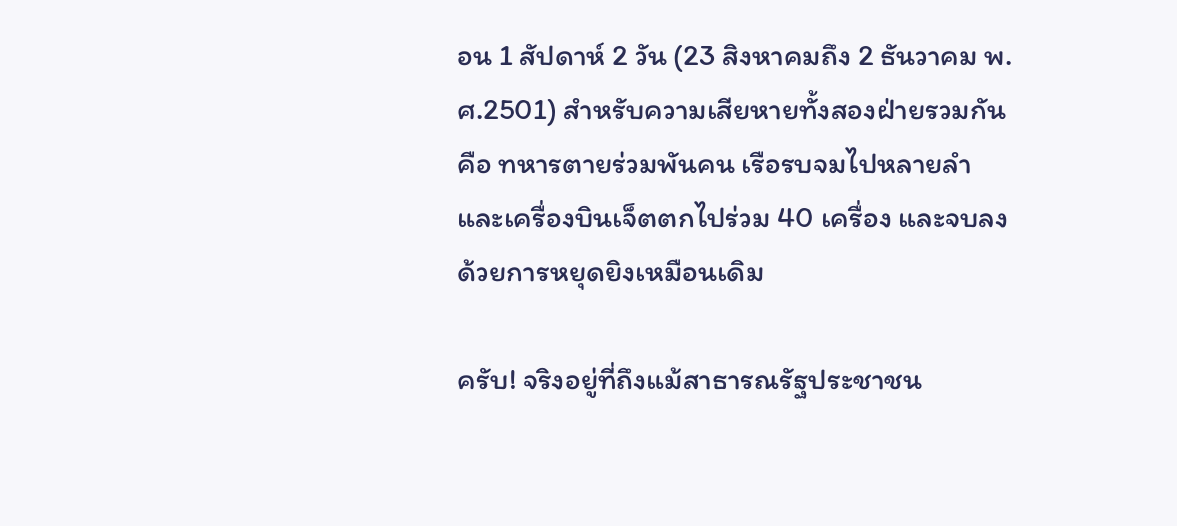อน 1 สัปดาห์ 2 วัน (23 สิงหาคมถึง 2 ธันวาคม พ.ศ.2501) สำหรับความเสียหายทั้งสองฝ่ายรวมกัน คือ ทหารตายร่วมพันคน เรือรบจมไปหลายลำ และเครื่องบินเจ็ตตกไปร่วม 40 เครื่อง และจบลงด้วยการหยุดยิงเหมือนเดิม

ครับ! จริงอยู่ที่ถึงแม้สาธารณรัฐประชาชน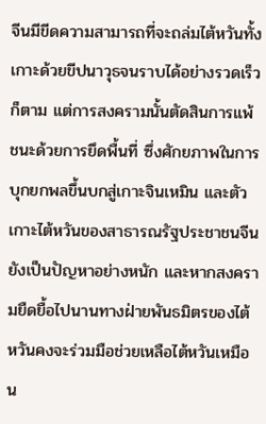จีนมีขีดความสามารถที่จะถล่มไต้หวันทั้งเกาะด้วยขีปนาวุธจนราบได้อย่างรวดเร็วก็ตาม แต่การสงครามนั้นตัดสินการแพ้ชนะด้วยการยึดพื้นที่ ซึ่งศักยภาพในการบุกยกพลขึ้นบกสู่เกาะจินเหมิน และตัวเกาะไต้หวันของสาธารณรัฐประชาชนจีนยังเป็นปัญหาอย่างหนัก และหากสงครามยืดยื้อไปนานทางฝ่ายพันธมิตรของไต้หวันคงจะร่วมมือช่วยเหลือไต้หวันเหมือน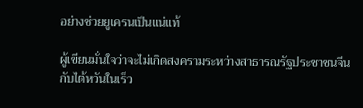อย่างช่วยยูเครนเป็นแน่แท้

ผู้เขียนมั่นใจว่าจะไม่เกิดสงครามระหว่างสาธารณรัฐประชาชนจีนกับไต้หวันในเร็ว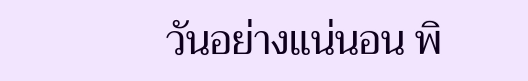วันอย่างแน่นอน พิ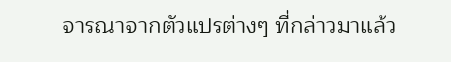จารณาจากตัวแปรต่างๆ ที่กล่าวมาแล้ว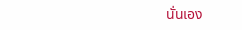นั่นเอง